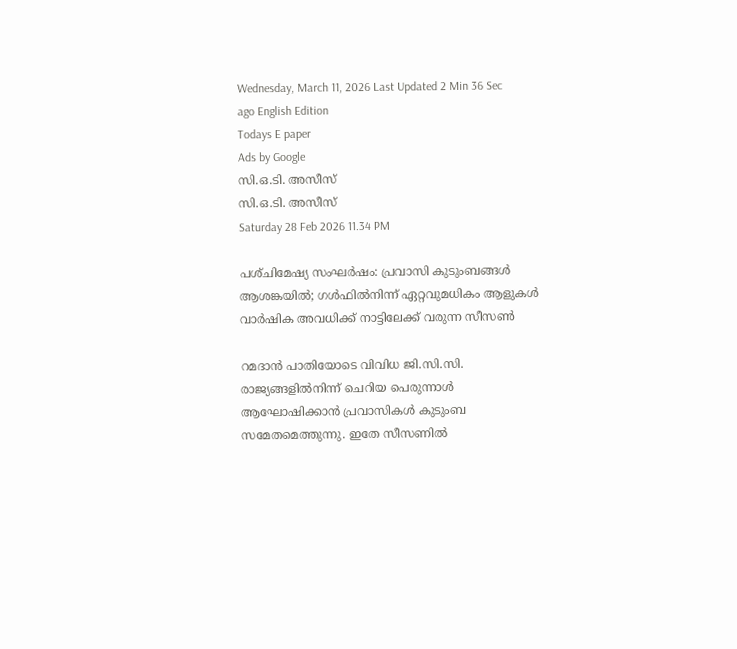Wednesday, March 11, 2026 Last Updated 2 Min 36 Sec ago English Edition
Todays E paper
Ads by Google
സി.ഒ.ടി. അസീസ്‌
സി.ഒ.ടി. അസീസ്‌
Saturday 28 Feb 2026 11.34 PM

പശ്‌ചിമേഷ്യ സംഘര്‍ഷം: പ്രവാസി കുടുംബങ്ങള്‍ ആശങ്കയില്‍; ഗള്‍ഫില്‍നിന്ന്‌ ഏറ്റവുമധികം ആളുകള്‍ വാര്‍ഷിക അവധിക്ക്‌ നാട്ടിലേക്ക്‌ വരുന്ന സീസണ്‍

റമദാന്‍ പാതിയോടെ വിവിധ ജി.സി.സി. രാജ്യങ്ങളില്‍നിന്ന്‌ ചെറിയ പെരുന്നാള്‍ ആഘോഷിക്കാന്‍ പ്രവാസികള്‍ കുടുംബ സമേതമെത്തുന്നു. ഇതേ സീസണില്‍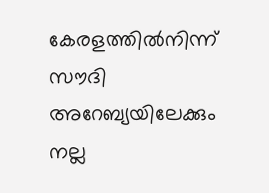കേരളത്തില്‍നിന്ന്‌ സൗദി അറേബ്യയിലേക്കും നല്ല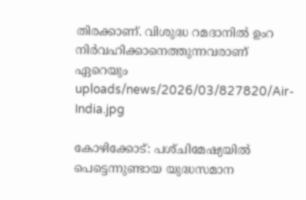തിരക്കാണ്‌. വിശുദ്ധ റമദാനില്‍ ഉംറ നിര്‍വഹിക്കാനെത്തുന്നവരാണ്‌ ഏറെയും
uploads/news/2026/03/827820/Air-India.jpg

കോഴിക്കോട്‌: പശ്‌ചിമേഷ്യയില്‍ പെട്ടെന്നുണ്ടായ യുദ്ധസമാന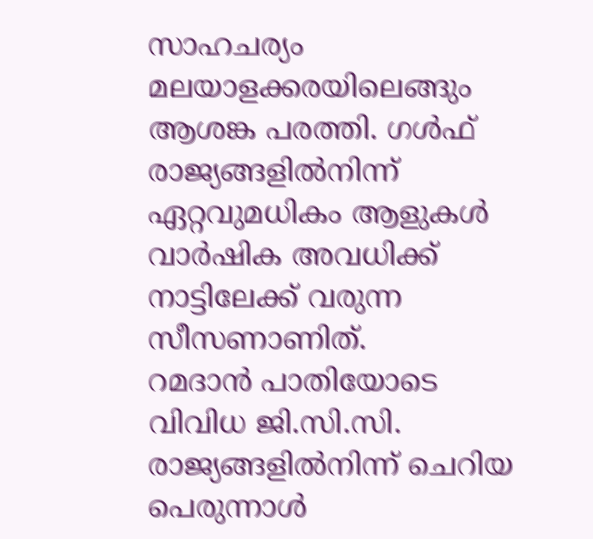സാഹചര്യം മലയാളക്കരയിലെങ്ങും ആശങ്ക പരത്തി. ഗള്‍ഫ്‌ രാജ്യങ്ങളില്‍നിന്ന്‌ ഏറ്റവുമധികം ആളുകള്‍ വാര്‍ഷിക അവധിക്ക്‌ നാട്ടിലേക്ക്‌ വരുന്ന സീസണാണിത്‌.
റമദാന്‍ പാതിയോടെ വിവിധ ജി.സി.സി. രാജ്യങ്ങളില്‍നിന്ന്‌ ചെറിയ പെരുന്നാള്‍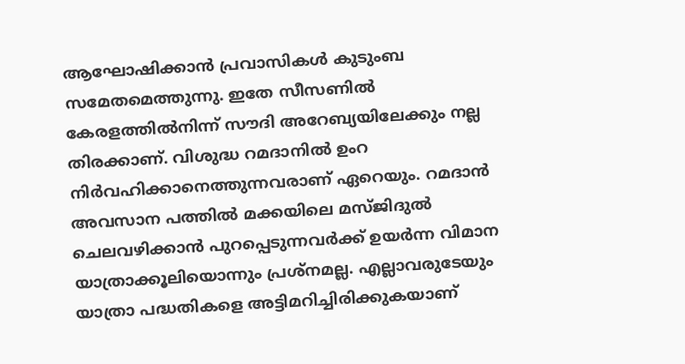ആഘോഷിക്കാന്‍ പ്രവാസികള്‍ കുടുംബ സമേതമെത്തുന്നു. ഇതേ സീസണില്‍ കേരളത്തില്‍നിന്ന്‌ സൗദി അറേബ്യയിലേക്കും നല്ല തിരക്കാണ്‌. വിശുദ്ധ റമദാനില്‍ ഉംറ നിര്‍വഹിക്കാനെത്തുന്നവരാണ്‌ ഏറെയും. റമദാന്‍ അവസാന പത്തില്‍ മക്കയിലെ മസ്‌ജിദുല്‍ ചെലവഴിക്കാന്‍ പുറപ്പെടുന്നവര്‍ക്ക്‌ ഉയര്‍ന്ന വിമാന യാത്രാക്കൂലിയൊന്നും പ്രശ്‌നമല്ല. എല്ലാവരുടേയും യാത്രാ പദ്ധതികളെ അട്ടിമറിച്ചിരിക്കുകയാണ്‌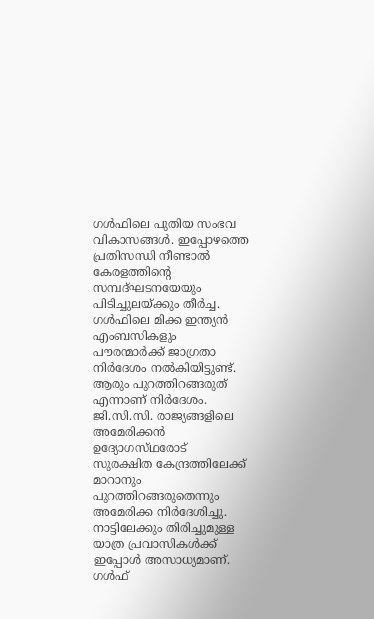ഗള്‍ഫിലെ പുതിയ സംഭവ വികാസങ്ങള്‍. ഇപ്പോഴത്തെ പ്രതിസന്ധി നീണ്ടാല്‍ കേരളത്തിന്റെ സമ്പദ്‌ഘടനയേയും പിടിച്ചുലയ്‌ക്കും തീര്‍ച്ച. ഗള്‍ഫിലെ മിക്ക ഇന്ത്യന്‍ എംബസികളും പൗരന്മാര്‍ക്ക്‌ ജാഗ്രതാ നിര്‍ദേശം നല്‍കിയിട്ടുണ്ട്‌.
ആരും പുറത്തിറങ്ങരുത്‌ എന്നാണ്‌ നിര്‍ദേശം. ജി.സി.സി. രാജ്യങ്ങളിലെ അമേരിക്കന്‍ ഉദ്യോഗസ്‌ഥരോട്‌ സുരക്ഷിത കേന്ദ്രത്തിലേക്ക്‌ മാറാനും പുറത്തിറങ്ങരുതെന്നും അമേരിക്ക നിര്‍ദേശിച്ചു.
നാട്ടിലേക്കും തിരിച്ചുമുള്ള യാത്ര പ്രവാസികള്‍ക്ക്‌ ഇപ്പോള്‍ അസാധ്യമാണ്‌. ഗള്‍ഫ്‌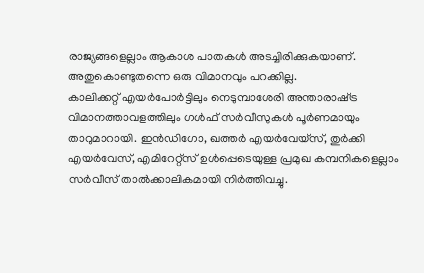രാജ്യങ്ങളെല്ലാം ആകാശ പാതകള്‍ അടച്ചിരിക്കുകയാണ്‌. അതുകൊണ്ടുതന്നെ ഒരു വിമാനവും പറക്കില്ല.
കാലിക്കറ്റ്‌ എയര്‍പോര്‍ട്ടിലും നെടുമ്പാശേരി അന്താരാഷ്‌ട്ര വിമാനത്താവളത്തിലും ഗള്‍ഫ്‌ സര്‍വീസുകള്‍ പൂര്‍ണമായും താറുമാറായി. ഇന്‍ഡിഗോ, ഖത്തര്‍ എയര്‍വേയ്‌സ്‌, തുര്‍ക്കി എയര്‍വേസ്‌, എമിറേറ്റ്‌സ്‌ ഉള്‍പ്പെടെയുള്ള പ്രമുഖ കമ്പനികളെല്ലാം സര്‍വീസ്‌ താല്‍ക്കാലികമായി നിര്‍ത്തിവച്ചു.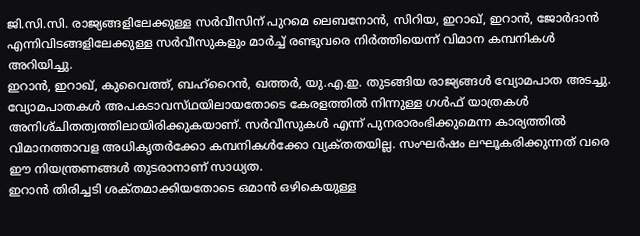ജി.സി.സി. രാജ്യങ്ങളിലേക്കുള്ള സര്‍വീസിന്‌ പുറമെ ലെബനോന്‍, സിറിയ, ഇറാഖ്‌, ഇറാന്‍, ജോര്‍ദാന്‍ എന്നിവിടങ്ങളിലേക്കുള്ള സര്‍വീസുകളും മാര്‍ച്ച്‌ രണ്ടുവരെ നിര്‍ത്തിയെന്ന്‌ വിമാന കമ്പനികള്‍ അറിയിച്ചു.
ഇറാന്‍, ഇറാഖ്‌, കുവൈത്ത്‌, ബഹ്‌റൈന്‍, ഖത്തര്‍, യു.എ.ഇ. തുടങ്ങിയ രാജ്യങ്ങള്‍ വ്യോമപാത അടച്ചു.
വ്യോമപാതകള്‍ അപകടാവസ്‌ഥയിലായതോടെ കേരളത്തില്‍ നിന്നുള്ള ഗള്‍ഫ്‌ യാത്രകള്‍ അനിശ്‌ചിതത്വത്തിലായിരിക്കുകയാണ്‌. സര്‍വീസുകള്‍ എന്ന്‌ പുനരാരംഭിക്കുമെന്ന കാര്യത്തില്‍ വിമാനത്താവള അധികൃതര്‍ക്കോ കമ്പനികള്‍ക്കോ വ്യക്‌തതയില്ല. സംഘര്‍ഷം ലഘൂകരിക്കുന്നത്‌ വരെ ഈ നിയന്ത്രണങ്ങള്‍ തുടരാനാണ്‌ സാധ്യത.
ഇറാന്‍ തിരിച്ചടി ശക്‌തമാക്കിയതോടെ ഒമാന്‍ ഒഴികെയുള്ള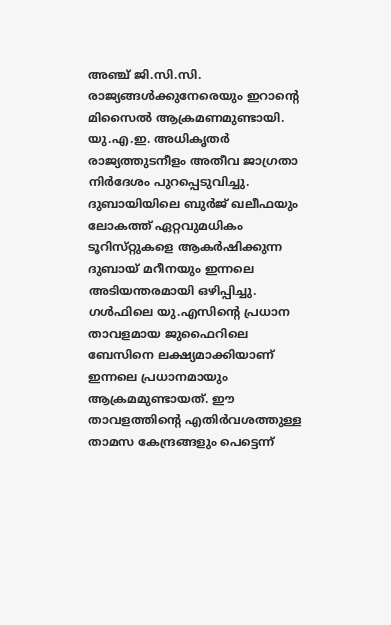അഞ്ച്‌ ജി.സി.സി. രാജ്യങ്ങള്‍ക്കുനേരെയും ഇറാന്റെ മിസൈല്‍ ആക്രമണമുണ്ടായി. യു.എ.ഇ. അധികൃതര്‍ രാജ്യത്തുടനീളം അതീവ ജാഗ്രതാ നിര്‍ദേശം പുറപ്പെടുവിച്ചു.
ദുബായിയിലെ ബുര്‍ജ്‌ ഖലീഫയും ലോകത്ത്‌ ഏറ്റവുമധികം ടൂറിസ്‌റ്റുകളെ ആകര്‍ഷിക്കുന്ന ദുബായ്‌ മറീനയും ഇന്നലെ അടിയന്തരമായി ഒഴിപ്പിച്ചു. ഗള്‍ഫിലെ യു.എസിന്റെ പ്രധാന താവളമായ ജുഫൈറിലെ ബേസിനെ ലക്ഷ്യമാക്കിയാണ്‌ ഇന്നലെ പ്രധാനമായും ആക്രമമുണ്ടായത്‌. ഈ താവളത്തിന്റെ എതിര്‍വശത്തുള്ള താമസ കേന്ദ്രങ്ങളും പെട്ടെന്ന്‌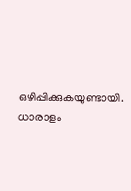ഒഴിപ്പിക്കുകയുണ്ടായി. ധാരാളം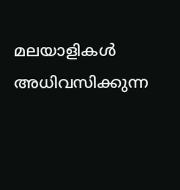മലയാളികള്‍ അധിവസിക്കുന്ന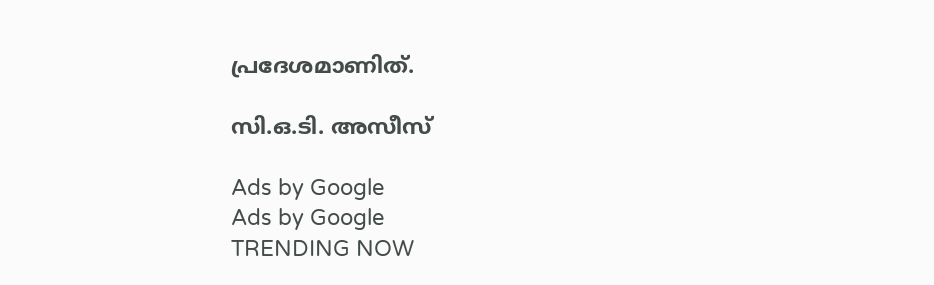പ്രദേശമാണിത്‌.

സി.ഒ.ടി. അസീസ്‌

Ads by Google
Ads by Google
TRENDING NOW